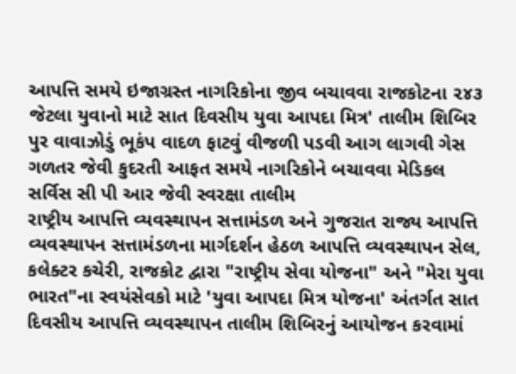આપત્તિ સમયે ઇજાગ્રસ્ત નાગરિકોના જીવ બચાવવા રાજકોટના ૨૪૩ જેટલા યુવાનો માટે સાત દિવસીય યુવા આપદા મિત્ર' તાલીમ શિબિર
પુર વાવાઝોડું ભૂકંપ વાદળ ફાટવું વીજળી પડવી આગ લાગવી ગેસ ગળતર જેવી કુદરતી આફત સમયે નાગરિકોને બચાવવા મેડિકલ સર્વિસ સી પી આર જેવી સ્વરક્ષા તાલીમ
રાષ્ટ્રીય આપત્તિ વ્યવસ્થાપન સત્તામંડળ અને ગુજરાત રાજ્ય આપત્તિ વ્યવસ્થાપન સત્તામંડળના માર્ગદર્શન હેઠળ આપત્તિ વ્યવસ્થાપન સેલ, કલેક્ટર કચેરી, રાજકોટ દ્વારા "રાષ્ટ્રીય સેવા યોજના" અને "મેરા યુવા ભારત"ના સ્વયંસેવકો માટે 'યુવા આપદા મિત્ર યોજના' અંતર્ગત સાત દિવસીય આપત્તિ વ્યવસ્થાપન તાલીમ શિબિરનું આયોજન કરવામાં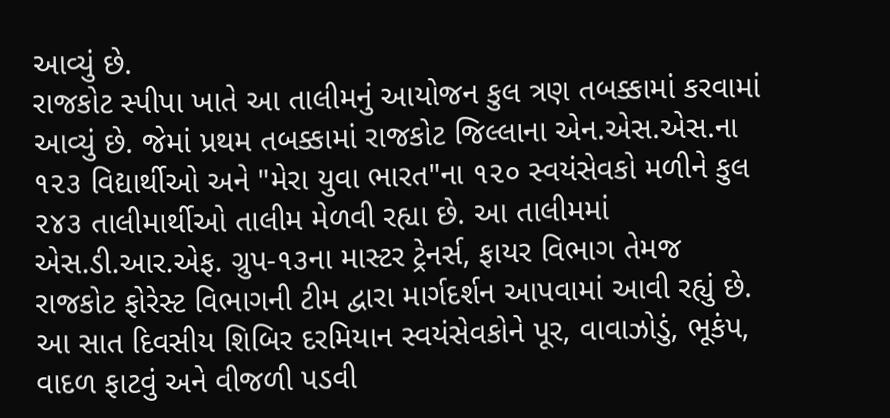આવ્યું છે.
રાજકોટ સ્પીપા ખાતે આ તાલીમનું આયોજન કુલ ત્રણ તબક્કામાં કરવામાં આવ્યું છે. જેમાં પ્રથમ તબક્કામાં રાજકોટ જિલ્લાના એન.એસ.એસ.ના ૧૨૩ વિદ્યાર્થીઓ અને "મેરા યુવા ભારત"ના ૧૨૦ સ્વયંસેવકો મળીને કુલ ૨૪૩ તાલીમાર્થીઓ તાલીમ મેળવી રહ્યા છે. આ તાલીમમાં એસ.ડી.આર.એફ. ગ્રુપ-૧૩ના માસ્ટર ટ્રેનર્સ, ફાયર વિભાગ તેમજ રાજકોટ ફોરેસ્ટ વિભાગની ટીમ દ્વારા માર્ગદર્શન આપવામાં આવી રહ્યું છે.
આ સાત દિવસીય શિબિર દરમિયાન સ્વયંસેવકોને પૂર, વાવાઝોડું, ભૂકંપ, વાદળ ફાટવું અને વીજળી પડવી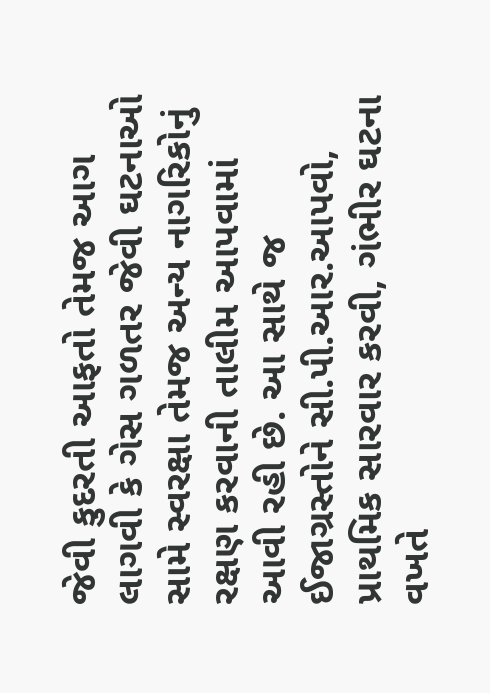જેવી કુદરતી આફતો તેમજ આગ લાગવી કે ગેસ ગળતર જેવી ઘટનાઓ સામે સ્વરક્ષા તેમજ અન્ય નાગરિકોનું રક્ષણ કરવાની તાલીમ આપવામાં આવી રહી છે. આ સાથે જ ઈજાગ્રસ્તોને સી.પી.આર.આપવો, પ્રાથમિક સારવાર કરવી, ગંભીર ઘટના વખતે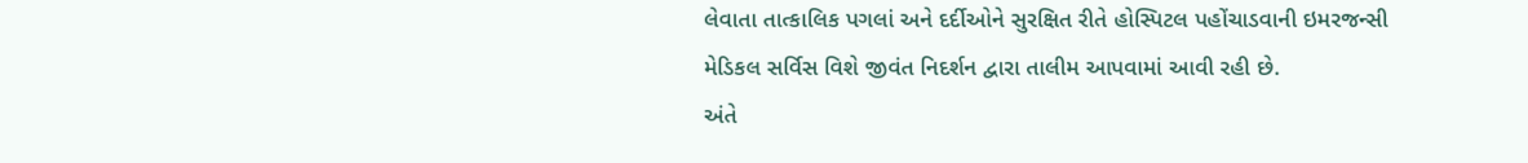લેવાતા તાત્કાલિક પગલાં અને દર્દીઓને સુરક્ષિત રીતે હોસ્પિટલ પહોંચાડવાની ઇમરજન્સી મેડિકલ સર્વિસ વિશે જીવંત નિદર્શન દ્વારા તાલીમ આપવામાં આવી રહી છે.
અંતે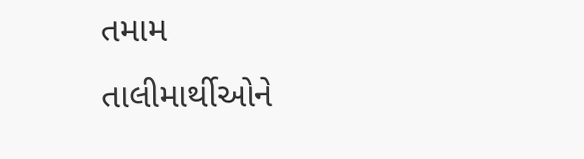તમામ તાલીમાર્થીઓને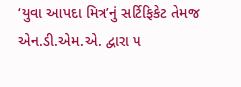‘યુવા આપદા મિત્ર’નું સર્ટિફિકેટ તેમજ એન.ડી.એમ.એ. દ્વારા ૫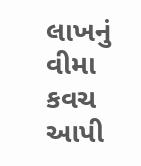લાખનું વીમા કવચ આપી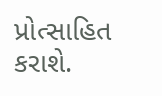પ્રોત્સાહિત કરાશે.